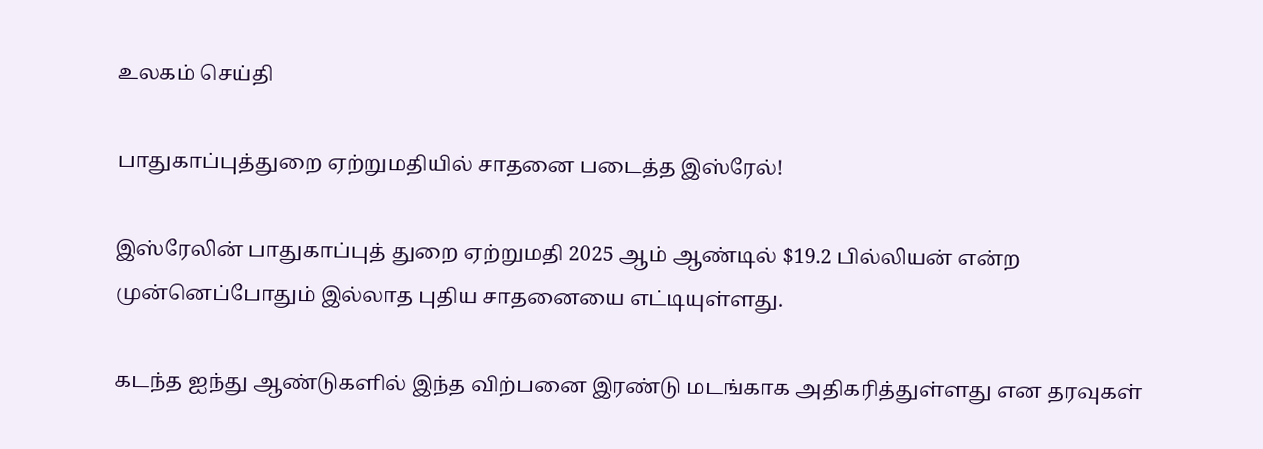உலகம் செய்தி

பாதுகாப்புத்துறை ஏற்றுமதியில் சாதனை படைத்த இஸ்ரேல்!

இஸ்ரேலின் பாதுகாப்புத் துறை ஏற்றுமதி 2025 ஆம் ஆண்டில் $19.2 பில்லியன் என்ற முன்னெப்போதும் இல்லாத புதிய சாதனையை எட்டியுள்ளது.

கடந்த ஐந்து ஆண்டுகளில் இந்த விற்பனை இரண்டு மடங்காக அதிகரித்துள்ளது என தரவுகள்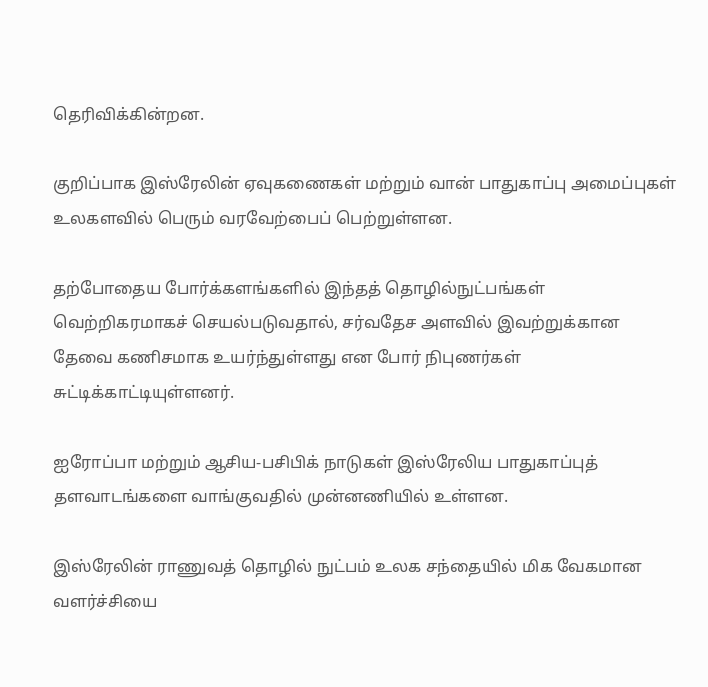தெரிவிக்கின்றன.

குறிப்பாக இஸ்ரேலின் ஏவுகணைகள் மற்றும் வான் பாதுகாப்பு அமைப்புகள் உலகளவில் பெரும் வரவேற்பைப் பெற்றுள்ளன.

தற்போதைய போர்க்களங்களில் இந்தத் தொழில்நுட்பங்கள் வெற்றிகரமாகச் செயல்படுவதால், சர்வதேச அளவில் இவற்றுக்கான தேவை கணிசமாக உயர்ந்துள்ளது என போர் நிபுணர்கள் சுட்டிக்காட்டியுள்ளனர்.

ஐரோப்பா மற்றும் ஆசிய-பசிபிக் நாடுகள் இஸ்ரேலிய பாதுகாப்புத் தளவாடங்களை வாங்குவதில் முன்னணியில் உள்ளன.

இஸ்ரேலின் ராணுவத் தொழில் நுட்பம் உலக சந்தையில் மிக வேகமான வளர்ச்சியை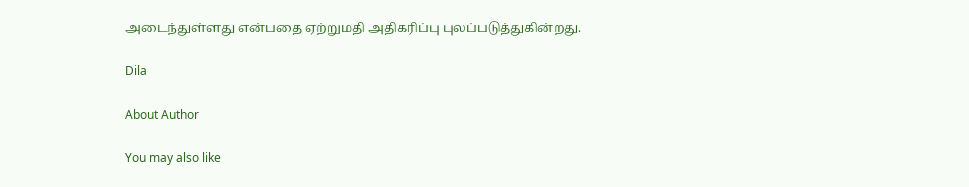அடைந்துள்ளது என்பதை ஏற்றுமதி அதிகரிப்பு புலப்படுத்துகின்றது.

Dila

About Author

You may also like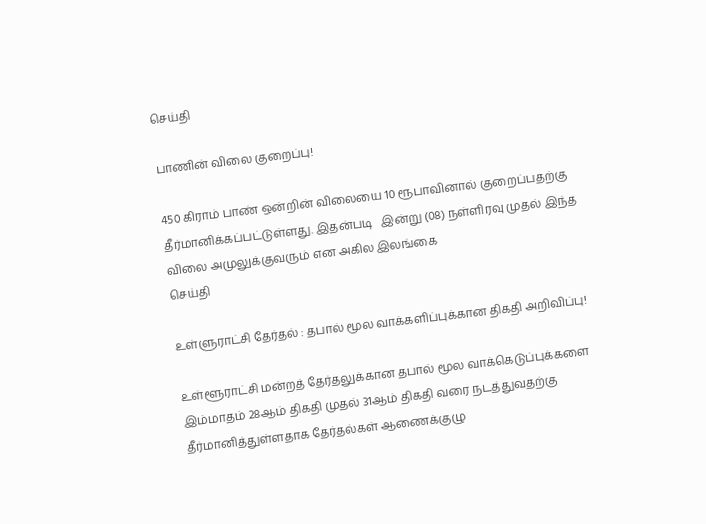செய்தி

பாணின் விலை குறைப்பு!

450 கிராம் பாண் ஒன்றின் விலையை 10 ரூபாவினால் குறைப்பதற்கு தீர்மானிக்கப்பட்டுள்ளது. இதன்படி   இன்று (08) நள்ளிரவு முதல் இந்த விலை அமுலுக்குவரும் என அகில இலங்கை
செய்தி

உள்ளுராட்சி தேர்தல் : தபால் மூல வாக்களிப்புக்கான திகதி அறிவிப்பு!

உள்ளூராட்சி மன்றத் தேர்தலுக்கான தபால் மூல வாக்கெடுப்புக்களை இம்மாதம் 28ஆம் திகதி முதல் 31ஆம் திகதி வரை நடத்துவதற்கு தீர்மானித்துள்ளதாக தேர்தல்கள் ஆணைக்குழு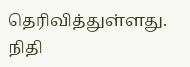தெரிவித்துள்ளது. நிதி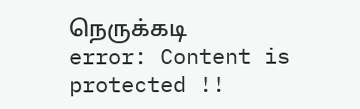நெருக்கடி
error: Content is protected !!